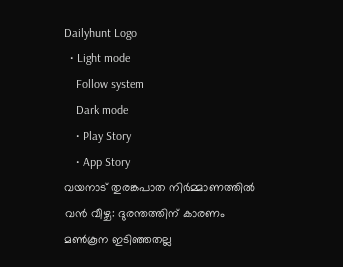Dailyhunt Logo
  • Light mode
    Follow system
    Dark mode
    • Play Story
    • App Story
വയനാട് തുരങ്കപാത നിര്‍മ്മാണത്തില്‍ വൻ വീഴ്ച: ദുരന്തത്തിന് കാരണം മണ്‍കൂന ഇടിഞ്ഞതല്ല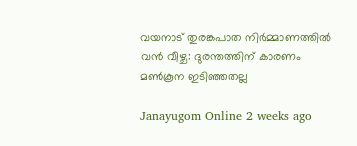വയനാട് തുരങ്കപാത നിര്‍മ്മാണത്തില്‍ വൻ വീഴ്ച: ദുരന്തത്തിന് കാരണം മണ്‍കൂന ഇടിഞ്ഞതല്ല

Janayugom Online 2 weeks ago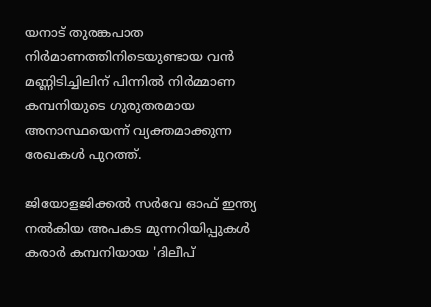യനാട് തുരങ്കപാത നിർമാണത്തിനിടെയുണ്ടായ വൻ മണ്ണിടിച്ചിലിന് പിന്നില്‍ നിർമ്മാണ കമ്പനിയുടെ ഗുരുതരമായ അനാസ്ഥയെന്ന് വ്യക്തമാക്കുന്ന രേഖകള്‍ പുറത്ത്.

ജിയോളജിക്കല്‍ സർവേ ഓഫ് ഇന്ത്യ നല്‍കിയ അപകട മുന്നറിയിപ്പുകള്‍ കരാർ കമ്പനിയായ 'ദിലീപ്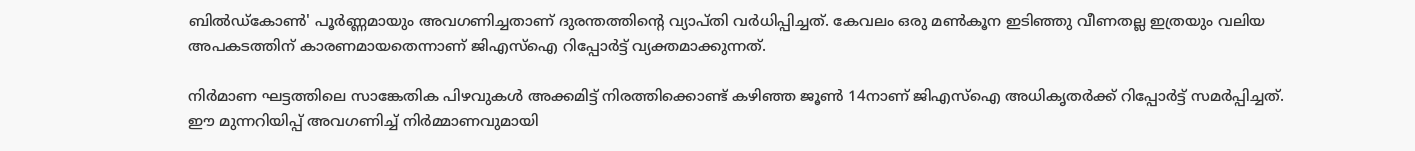ബില്‍ഡ്കോണ്‍' പൂർണ്ണമായും അവഗണിച്ചതാണ് ദുരന്തത്തിന്റെ വ്യാപ്തി വര്‍ധിപ്പിച്ചത്. കേവലം ഒരു മണ്‍കൂന ഇടിഞ്ഞു വീണതല്ല ഇത്രയും വലിയ അപകടത്തിന് കാരണമായതെന്നാണ് ജിഎസ്‌ഐ റിപ്പോർട്ട് വ്യക്തമാക്കുന്നത്.

നിർമാണ ഘട്ടത്തിലെ സാങ്കേതിക പിഴവുകള്‍ അക്കമിട്ട് നിരത്തിക്കൊണ്ട് കഴിഞ്ഞ ജൂണ്‍ 14നാണ് ജിഎസ്‌ഐ അധികൃതർക്ക് റിപ്പോർട്ട് സമർപ്പിച്ചത്. ഈ മുന്നറിയിപ്പ് അവഗണിച്ച്‌ നിർമ്മാണവുമായി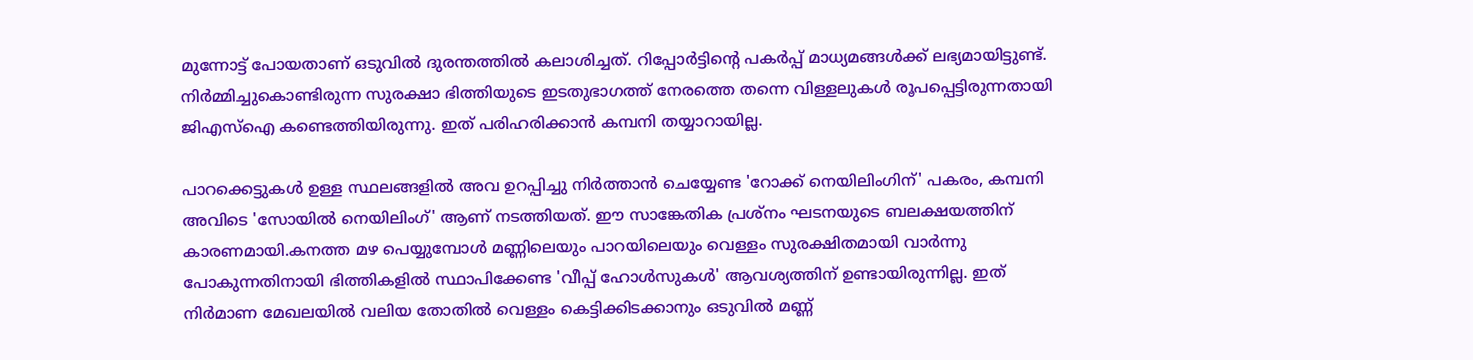മുന്നോട്ട് പോയതാണ് ഒടുവില്‍ ദുരന്തത്തില്‍ കലാശിച്ചത്. റിപ്പോർട്ടിന്റെ പകർപ്പ് മാധ്യമങ്ങള്‍ക്ക് ലഭ്യമായിട്ടുണ്ട്.
നിർമ്മിച്ചുകൊണ്ടിരുന്ന സുരക്ഷാ ഭിത്തിയുടെ ഇടതുഭാഗത്ത് നേരത്തെ തന്നെ വിള്ളലുകള്‍ രൂപപ്പെട്ടിരുന്നതായി ജിഎസ്‌ഐ കണ്ടെത്തിയിരുന്നു. ഇത് പരിഹരിക്കാൻ കമ്പനി തയ്യാറായില്ല.

പാറക്കെട്ടുകള്‍ ഉള്ള സ്ഥലങ്ങളില്‍ അവ ഉറപ്പിച്ചു നിർത്താൻ ചെയ്യേണ്ട 'റോക്ക് നെയിലിംഗിന്' പകരം, കമ്പനി അവിടെ 'സോയില്‍ നെയിലിംഗ്' ആണ് നടത്തിയത്. ഈ സാങ്കേതിക പ്രശ്നം ഘടനയുടെ ബലക്ഷയത്തിന് കാരണമായി.കനത്ത മഴ പെയ്യുമ്പോള്‍ മണ്ണിലെയും പാറയിലെയും വെള്ളം സുരക്ഷിതമായി വാർന്നു പോകുന്നതിനായി ഭിത്തികളില്‍ സ്ഥാപിക്കേണ്ട 'വീപ്പ് ഹോള്‍സുകള്‍' ആവശ്യത്തിന് ഉണ്ടായിരുന്നില്ല. ഇത് നിർമാണ മേഖലയില്‍ വലിയ തോതില്‍ വെള്ളം കെട്ടിക്കിടക്കാനും ഒടുവില്‍ മണ്ണ്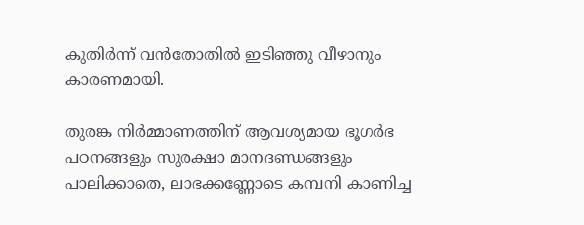കുതിർന്ന് വൻതോതില്‍ ഇടിഞ്ഞു വീഴാനും കാരണമായി.

തുരങ്ക നിർമ്മാണത്തിന് ആവശ്യമായ ഭൂഗർഭ പഠനങ്ങളും സുരക്ഷാ മാനദണ്ഡങ്ങളും പാലിക്കാതെ, ലാഭക്കണ്ണോടെ കമ്പനി കാണിച്ച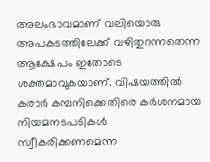അലംഭാവമാണ് വലിയൊരു അപകടത്തിലേക്ക് വഴിതുറന്നതെന്ന ആക്ഷേപം ഇതോടെ ശക്തമാവുകയാണ്. വിഷയത്തില്‍ കരാർ കമ്പനിക്കെതിരെ കർശനമായ നിയമനടപടികള്‍ സ്വീകരിക്കണമെന്ന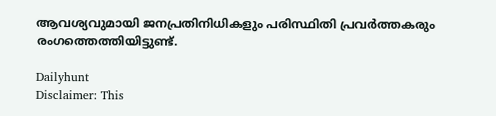ആവശ്യവുമായി ജനപ്രതിനിധികളും പരിസ്ഥിതി പ്രവർത്തകരും രംഗത്തെത്തിയിട്ടുണ്ട്.

Dailyhunt
Disclaimer: This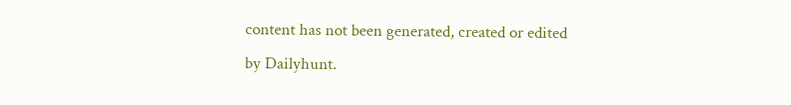content has not been generated, created or edited by Dailyhunt.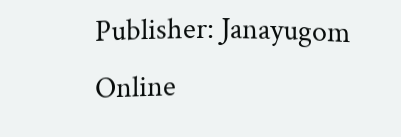Publisher: Janayugom Online